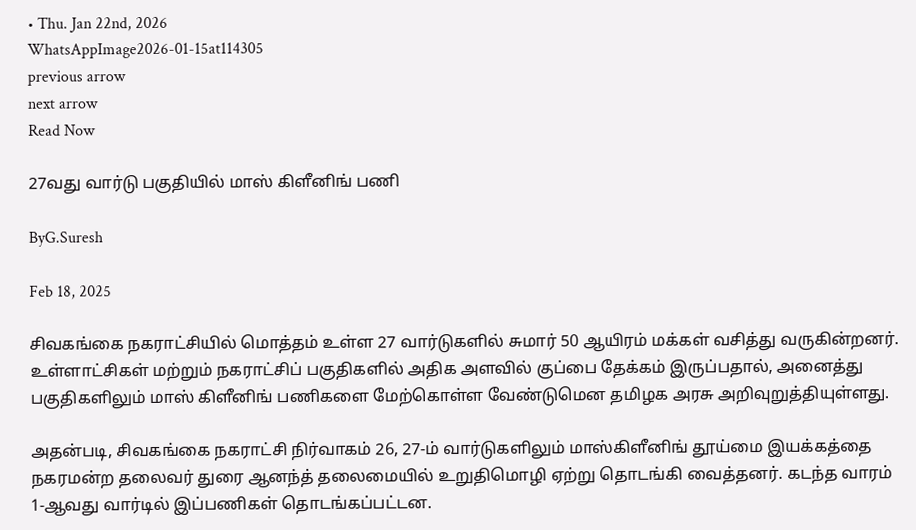• Thu. Jan 22nd, 2026
WhatsAppImage2026-01-15at114305
previous arrow
next arrow
Read Now

27வது வார்டு பகுதியில் மாஸ் கிளீனிங் பணி

ByG.Suresh

Feb 18, 2025

சிவகங்கை நகராட்சியில் மொத்தம் உள்ள 27 வார்டுகளில் சுமார் 50 ஆயிரம் மக்கள் வசித்து வருகின்றனர். உள்ளாட்சிகள் மற்றும் நகராட்சிப் பகுதிகளில் அதிக அளவில் குப்பை தேக்கம் இருப்பதால், அனைத்து பகுதிகளிலும் மாஸ் கிளீனிங் பணிகளை மேற்கொள்ள வேண்டுமென தமிழக அரசு அறிவுறுத்தியுள்ளது.

அதன்படி, சிவகங்கை நகராட்சி நிர்வாகம் 26, 27-ம் வார்டுகளிலும் மாஸ்கிளீனிங் தூய்மை இயக்கத்தை நகரமன்ற தலைவர் துரை ஆனந்த் தலைமையில் உறுதிமொழி ஏற்று தொடங்கி வைத்தனர். கடந்த வாரம் 1-ஆவது வார்டில் இப்பணிகள் தொடங்கப்பட்டன.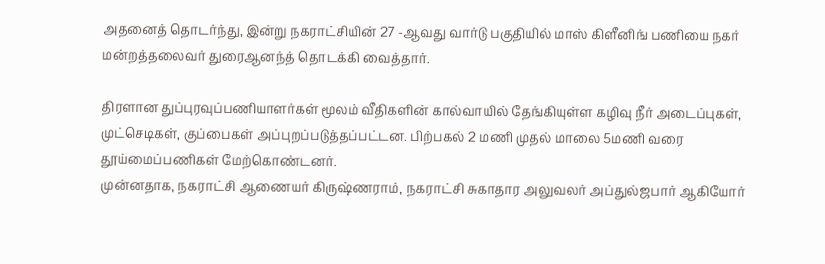அதனைத் தொடர்ந்து, இன்று நகராட்சியின் 27 -ஆவது வார்டு பகுதியில் மாஸ் கிளீனிங் பணியை நகர் மன்றத்தலைவர் துரைஆனந்த் தொடக்கி வைத்தார்.

திரளான துப்புரவுப்பணியாளர்கள் மூலம் வீதிகளின் கால்வாயில் தேங்கியுள்ள கழிவு நீர் அடைப்புகள், முட்செடிகள், குப்பைகள் அப்புறப்படுத்தப்பட்டன. பிற்பகல் 2 மணி முதல் மாலை 5மணி வரை தூய்மைப்பணிகள் மேற்கொண்டனர்.
முன்னதாக, நகராட்சி ஆணையர் கிருஷ்ணராம், நகராட்சி சுகாதார அலுவலர் அப்துல்ஜபார் ஆகியோர்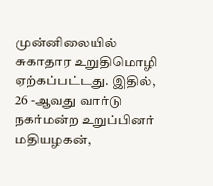முன்னிலையில் சுகாதார உறுதிமொழி ஏற்கப்பட்டது. இதில், 26 -ஆவது வார்டு நகர்மன்ற உறுப்பினர் மதியழகன்,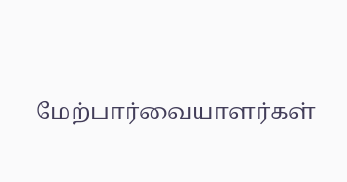மேற்பார்வையாளர்கள்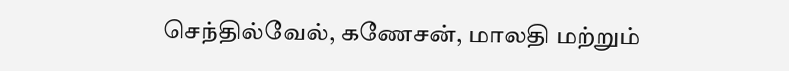செந்தில்வேல், கணேசன், மாலதி மற்றும்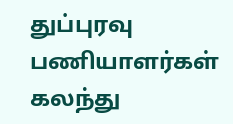துப்புரவு பணியாளர்கள் கலந்து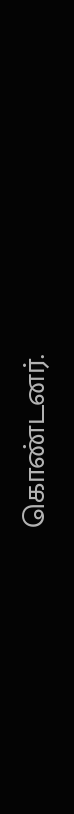கொண்டனர்.